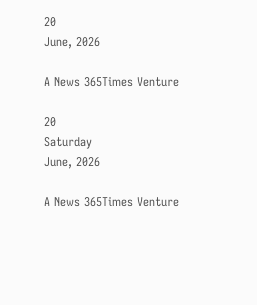20
June, 2026

A News 365Times Venture

20
Saturday
June, 2026

A News 365Times Venture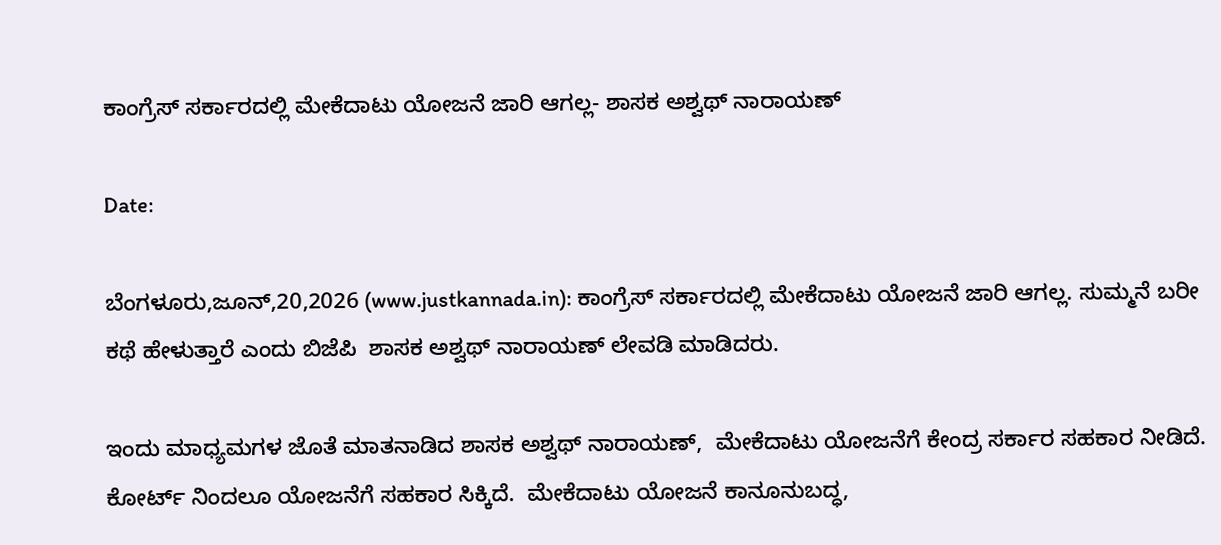ಕಾಂಗ್ರೆಸ್ ಸರ್ಕಾರದಲ್ಲಿ ಮೇಕೆದಾಟು ಯೋಜನೆ ಜಾರಿ ಆಗಲ್ಲ- ಶಾಸಕ ಅಶ್ವಥ್ ನಾರಾಯಣ್

Date:

ಬೆಂಗಳೂರು,ಜೂನ್,20,2026 (www.justkannada.in): ಕಾಂಗ್ರೆಸ್ ಸರ್ಕಾರದಲ್ಲಿ ಮೇಕೆದಾಟು ಯೋಜನೆ ಜಾರಿ ಆಗಲ್ಲ. ಸುಮ್ಮನೆ ಬರೀ ಕಥೆ ಹೇಳುತ್ತಾರೆ ಎಂದು ಬಿಜೆಪಿ  ಶಾಸಕ ಅಶ್ವಥ್ ನಾರಾಯಣ್ ಲೇವಡಿ ಮಾಡಿದರು.

ಇಂದು ಮಾಧ್ಯಮಗಳ ಜೊತೆ ಮಾತನಾಡಿದ ಶಾಸಕ ಅಶ್ವಥ್ ನಾರಾಯಣ್,  ಮೇಕೆದಾಟು ಯೋಜನೆಗೆ ಕೇಂದ್ರ ಸರ್ಕಾರ ಸಹಕಾರ ನೀಡಿದೆ.  ಕೋರ್ಟ್ ನಿಂದಲೂ ಯೋಜನೆಗೆ ಸಹಕಾರ ಸಿಕ್ಕಿದೆ.  ಮೇಕೆದಾಟು ಯೋಜನೆ ಕಾನೂನುಬದ್ಧ,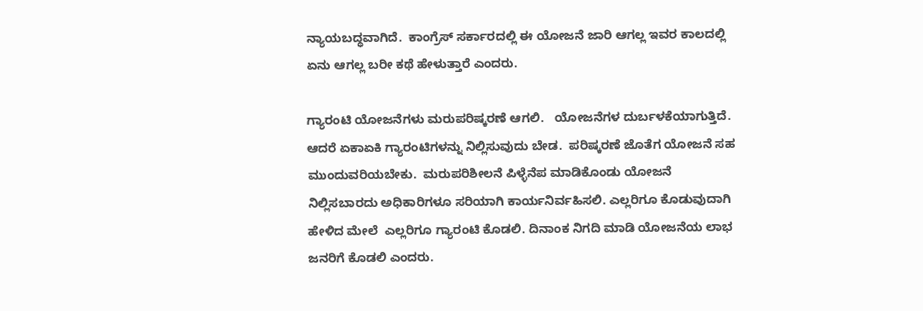ನ್ಯಾಯಬದ್ಧವಾಗಿದೆ.  ಕಾಂಗ್ರೆಸ್ ಸರ್ಕಾರದಲ್ಲಿ ಈ ಯೋಜನೆ ಜಾರಿ ಆಗಲ್ಲ ಇವರ ಕಾಲದಲ್ಲಿ ಏನು ಆಗಲ್ಲ ಬರೀ ಕಥೆ ಹೇಳುತ್ತಾರೆ ಎಂದರು.

ಗ್ಯಾರಂಟಿ ಯೋಜನೆಗಳು ಮರುಪರಿಷ್ಕರಣೆ ಆಗಲಿ.   ಯೋಜನೆಗಳ ದುರ್ಬಳಕೆಯಾಗುತ್ತಿದೆ.  ಆದರೆ ಏಕಾಏಕಿ ಗ್ಯಾರಂಟಿಗಳನ್ನು ನಿಲ್ಲಿಸುವುದು ಬೇಡ.  ಪರಿಷ್ಕರಣೆ ಜೊತೆಗ ಯೋಜನೆ ಸಹ ಮುಂದುವರಿಯಬೇಕು.  ಮರುಪರಿಶೀಲನೆ ಪಿಳ್ಳೆನೆಪ ಮಾಡಿಕೊಂಡು ಯೋಜನೆ ನಿಲ್ಲಿಸಬಾರದು ಅಧಿಕಾರಿಗಳೂ ಸರಿಯಾಗಿ ಕಾರ್ಯನಿರ್ವಹಿಸಲಿ. ಎಲ್ಲರಿಗೂ ಕೊಡುವುದಾಗಿ ಹೇಳಿದ ಮೇಲೆ  ಎಲ್ಲರಿಗೂ ಗ್ಯಾರಂಟಿ ಕೊಡಲಿ. ದಿನಾಂಕ ನಿಗದಿ ಮಾಡಿ ಯೋಜನೆಯ ಲಾಭ ಜನರಿಗೆ ಕೊಡಲಿ ಎಂದರು.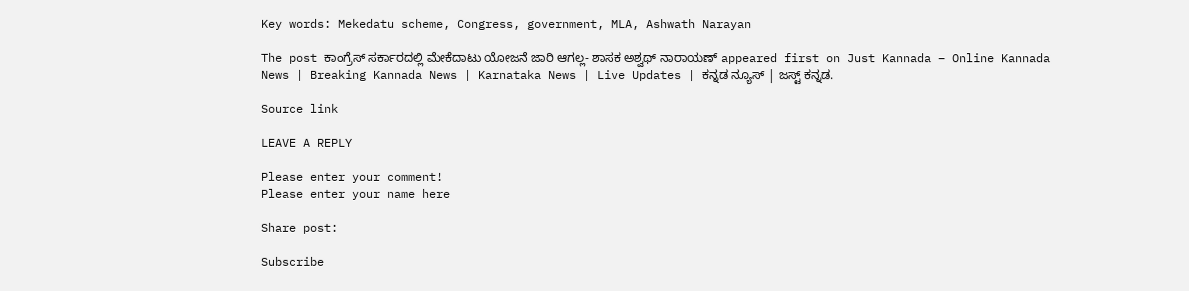Key words: Mekedatu scheme, Congress, government, MLA, Ashwath Narayan

The post ಕಾಂಗ್ರೆಸ್ ಸರ್ಕಾರದಲ್ಲಿ ಮೇಕೆದಾಟು ಯೋಜನೆ ಜಾರಿ ಆಗಲ್ಲ- ಶಾಸಕ ಅಶ್ವಥ್ ನಾರಾಯಣ್ appeared first on Just Kannada – Online Kannada News | Breaking Kannada News | Karnataka News | Live Updates | ಕನ್ನಡ ನ್ಯೂಸ್ | ಜಸ್ಟ್ ಕನ್ನಡ.

Source link

LEAVE A REPLY

Please enter your comment!
Please enter your name here

Share post:

Subscribe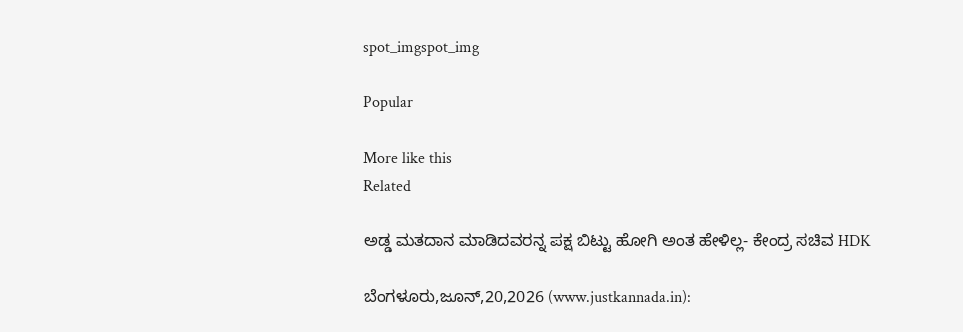spot_imgspot_img

Popular

More like this
Related

ಅಡ್ಡ ಮತದಾನ ಮಾಡಿದವರನ್ನ ಪಕ್ಷ ಬಿಟ್ಟು ಹೋಗಿ ಅಂತ ಹೇಳಿಲ್ಲ- ಕೇಂದ್ರ ಸಚಿವ HDK

ಬೆಂಗಳೂರು,ಜೂನ್,20,2026 (www.justkannada.in):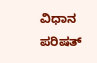ವಿಧಾನ ಪರಿಷತ್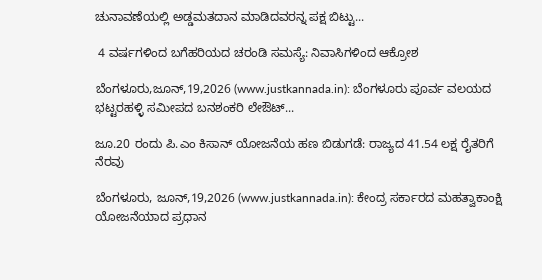ಚುನಾವಣೆಯಲ್ಲಿ ಅಡ್ಡಮತದಾನ ಮಾಡಿದವರನ್ನ ಪಕ್ಷ ಬಿಟ್ಟು...

 4 ವರ್ಷಗಳಿಂದ ಬಗೆಹರಿಯದ ಚರಂಡಿ ಸಮಸ್ಯೆ: ನಿವಾಸಿಗಳಿಂದ ಆಕ್ರೋಶ

ಬೆಂಗಳೂರು,ಜೂನ್,19,2026 (www.justkannada.in): ಬೆಂಗಳೂರು ಪೂರ್ವ ವಲಯದ ಭಟ್ಟರಹಳ್ಳಿ ಸಮೀಪದ ಬನಶಂಕರಿ ಲೇಔಟ್...

ಜೂ.20 ರಂದು ಪಿ.ಎಂ ಕಿಸಾನ್ ಯೋಜನೆಯ ಹಣ ಬಿಡುಗಡೆ: ರಾಜ್ಯದ 41.54 ಲಕ್ಷ ರೈತರಿಗೆ ನೆರವು

ಬೆಂಗಳೂರು, ಜೂನ್,19,2026 (www.justkannada.in): ಕೇಂದ್ರ ಸರ್ಕಾರದ ಮಹತ್ವಾಕಾಂಕ್ಷಿ ಯೋಜನೆಯಾದ ಪ್ರಧಾನ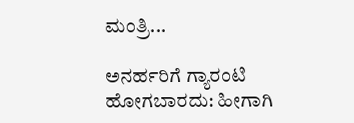ಮಂತ್ರಿ...

ಅನರ್ಹರಿಗೆ ಗ್ಯಾರಂಟಿ ಹೋಗಬಾರದು: ಹೀಗಾಗಿ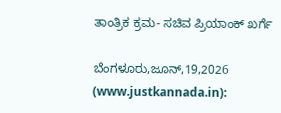ತಾಂತ್ರಿಕ ಕ್ರಮ- ಸಚಿವ ಪ್ರಿಯಾಂಕ್ ಖರ್ಗೆ

ಬೆಂಗಳೂರು,ಜೂನ್,19,2026 (www.justkannada.in):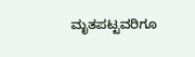ಮೃತಪಟ್ಟವರಿಗೂ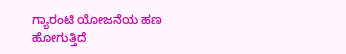ಗ್ಯಾರಂಟಿ ಯೋಜನೆಯ ಹಣ ಹೋಗುತ್ತಿದೆ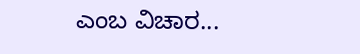ಎಂಬ ವಿಚಾರ...